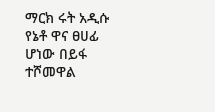ማርክ ሩት አዲሱ የኔቶ ዋና ፀሀፊ ሆነው በይፋ ተሾመዋል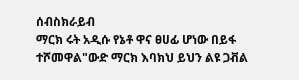ሰብስክራይብ
ማርክ ሩት አዲሱ የኔቶ ዋና ፀሀፊ ሆነው በይፋ ተሾመዋል"ውድ ማርክ እባክህ ይህን ልዩ ጋቭል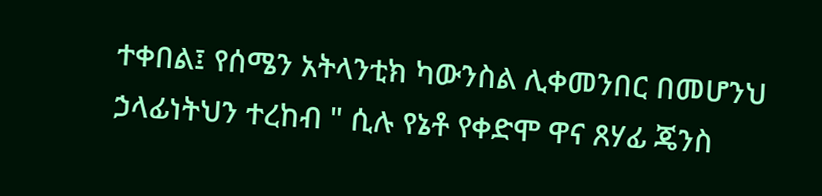ተቀበል፤ የሰሜን አትላንቲክ ካውንስል ሊቀመንበር በመሆንህ ኃላፊነትህን ተረከብ " ሲሉ የኔቶ የቀድሞ ዋና ጸሃፊ ጄንስ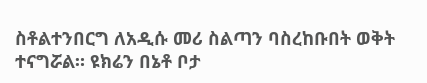ስቶልተንበርግ ለአዲሱ መሪ ስልጣን ባስረከቡበት ወቅት ተናግሯል። ዩክሬን በኔቶ ቦታ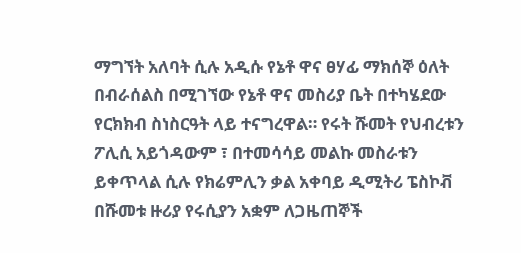ማግኘት አለባት ሲሉ አዲሱ የኔቶ ዋና ፀሃፊ ማክሰኞ ዕለት በብራሰልስ በሚገኘው የኔቶ ዋና መስሪያ ቤት በተካሄደው የርክክብ ስነስርዓት ላይ ተናግረዋል። የሩት ሹመት የህብረቱን ፖሊሲ አይጎዳውም ፣ በተመሳሳይ መልኩ መስራቱን ይቀጥላል ሲሉ የክሬምሊን ቃል አቀባይ ዲሚትሪ ፔስኮቭ በሹመቱ ዙሪያ የሩሲያን አቋም ለጋዜጠኞች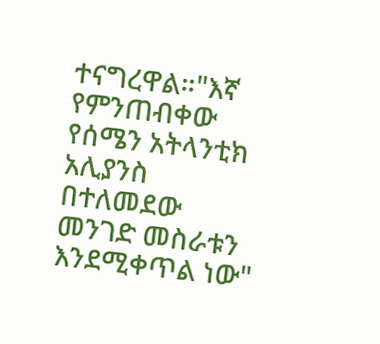ተናግረዋል።"እኛ የምንጠብቀው የሰሜን አትላንቲክ አሊያንስ በተለመደው መንገድ መስራቱን እንደሚቀጥል ነው"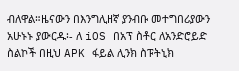ብለዋል።ዜናውን በእንግሊዘኛ ያንብቡ መተግበሪያውን አሁኑኑ ያውርዱ፡- ለ iOS በአፕ ስቶር ለአንድሮይድ ስልኮች በዚህ APK ፋይል ሊንክ ስፑትኒክ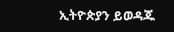ኢትዮጵያን ይወዳጁ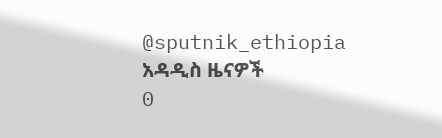@sputnik_ethiopia
አዳዲስ ዜናዎች
0